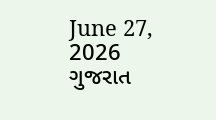June 27, 2026
ગુજરાત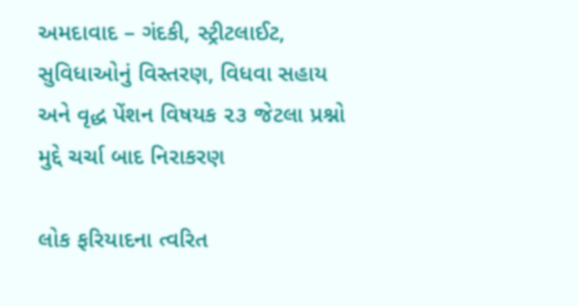અમદાવાદ – ગંદકી, સ્ટ્રીટલાઈટ, સુવિધાઓનું વિસ્તરણ, વિધવા સહાય અને વૃદ્ધ પેંશન વિષયક ૨૩ જેટલા પ્રશ્નો મુદ્દે ચર્ચા બાદ નિરાકરણ

લોક ફરિયાદના ત્વરિત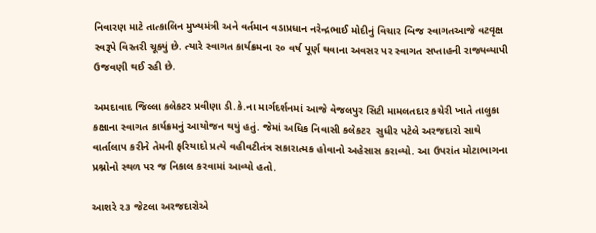નિવારણ માટે તાત્કાલિન મુખ્યમંત્રી અને વર્તમાન વડાપ્રધાન નરેન્દ્રભાઈ મોદીનું વિચાર બિજ સ્વાગતઆજે વટવૃક્ષ સ્વરૂપે વિસ્તરી ચૂક્યું છે. ત્યારે સ્વાગત કાર્યક્રમના ૨૦ વર્ષ પૂર્ણ થવાના અવસર પર સ્વાગત સપ્તાહની રાજ્યવ્યાપી ઉજવણી થઈ રહી છે.

અમદાવાદ જિલ્લા કલેકટર પ્રવીણા ડી.કે.ના માર્ગદર્શનમાં આજે વેજલપુર સિટી મામલતદાર કચેરી ખાતે તાલુકા કક્ષાના સ્વાગત કાર્યક્રમનું આયોજન થયું હતું. જેમાં અધિક નિવાસી કલેકટર  સુધીર પટેલે અરજદારો સાથે વાર્તાલાપ કરીને તેમની ફરિયાદો પ્રત્યે વહીવટીતંત્ર સકારાત્મક હોવાનો અહેસાસ કરાવ્યો. આ ઉપરાંત મોટાભાગના પ્રશ્નોનો સ્થળ પર જ નિકાલ કરવામાં આવ્યો હતો.

આશરે ૨૩ જેટલા અરજદારોએ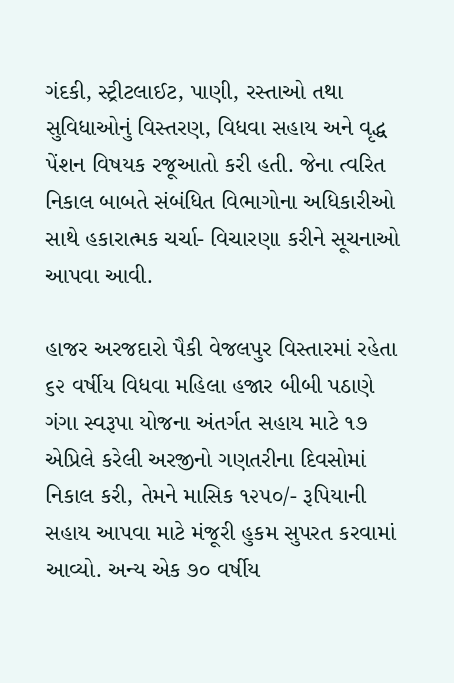ગંદકી, સ્ટ્રીટલાઈટ, પાણી, રસ્તાઓ તથા સુવિધાઓનું વિસ્તરણ, વિધવા સહાય અને વૃદ્ધ પેંશન વિષયક રજૂઆતો કરી હતી. જેના ત્વરિત નિકાલ બાબતે સંબંધિત વિભાગોના અધિકારીઓ સાથે હકારાત્મક ચર્ચા- વિચારણા કરીને સૂચનાઓ આપવા આવી.

હાજર અરજદારો પૈકી વેજલપુર વિસ્તારમાં રહેતા ૬૨ વર્ષીય વિધવા મહિલા હજાર બીબી પઠાણે ગંગા સ્વરૂપા યોજના અંતર્ગત સહાય માટે ૧૭ એપ્રિલે કરેલી અરજીનો ગણતરીના દિવસોમાં નિકાલ કરી, તેમને માસિક ૧૨૫૦/- રૂપિયાની સહાય આપવા માટે મંજૂરી હુકમ સુપરત કરવામાં આવ્યો. અન્ય એક ૭૦ વર્ષીય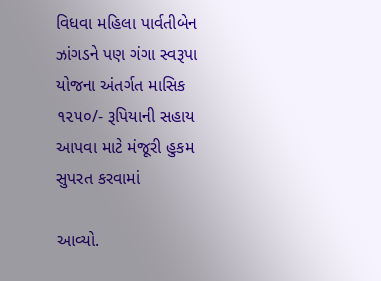વિધવા મહિલા પાર્વતીબેન ઝાંગડને પણ ગંગા સ્વરૂપા યોજના અંતર્ગત માસિક ૧૨૫૦/- રૂપિયાની સહાય આપવા માટે મંજૂરી હુકમ સુપરત કરવામાં

આવ્યો.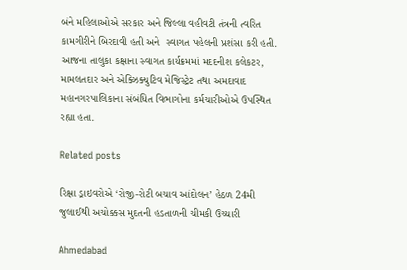બંને મહિલાઓએ સરકાર અને જિલ્લા વહીવટી તંત્રની ત્વરિત કામગીરીને બિરદાવી હતી અને  સ્વાગત પહેલની પ્રશંસા કરી હતી. આજના તાલુકા કક્ષાના સ્વાગત કાર્યક્રમમાં મદદનીશ કલેકટર, મામલતદાર અને એક્ઝિક્યુટિવ મેજિસ્ટ્રેટ તથા અમદાવાદ મહાનગરપાલિકાના સંબંધિત વિભાગોના કર્મચારીઓએ ઉપસ્થિત રહ્યા હતા.

Related posts

રિક્ષા ડ્રાઇવરોએ ‘રોજી-રોટી બચાવ આંદોલન’ હેઠળ 24મી જુલાઈથી અચોક્કસ મુદતની હડતાળની ચીમકી ઉચ્ચારી

Ahmedabad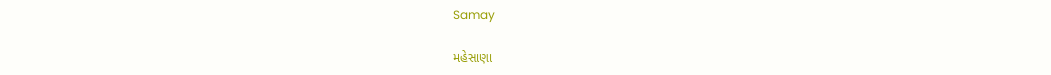Samay

મહેસાણા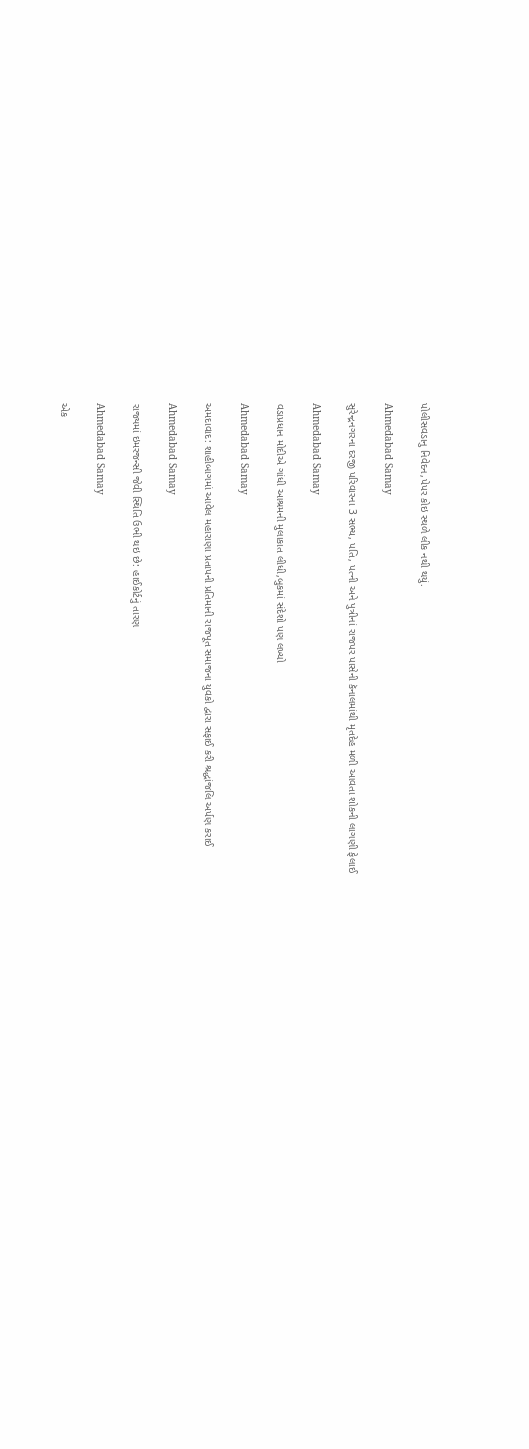પોલીસવડાનુ નિવેદન,પેપર કોઇ સ્થળે લીક નથી થયું.

Ahmedabad Samay

સુરેન્દ્રનગરના દરજી પરિવારના 3 સભ્ય, પતિ, પત્ની અને પુત્રીનાં રાજપર પાસેની કૅનાલમાંથી મૃતદેહ મળી આવતા શોકની લાગણી ફેલાઈ

Ahmedabad Samay

વડાપ્રધાન મોદીએ ગાંધી આશ્રમની મુલાકાત લીધી,બુકમાં સંદેશો પણ લખ્યો

Ahmedabad Samay

અમદાવાદ: શાહીબાગમાં આવેલ મહારાણા પ્રતાપની પ્રતિમાની રાજપૂત સમાજના યુવકો દ્વારા સફાઈ કરી શ્રદ્ધાંજલિ અર્પણ કરાઈ

Ahmedabad Samay

રાજ્યમાં ઇમરજન્સી જેવી સ્થિતિ ઉભી થઇ છે: હાઈકોર્ટનું તારણ

Ahmedabad Samay

એક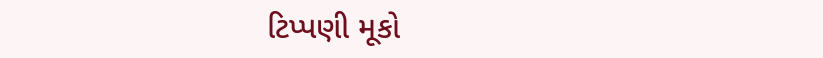ટિપ્પણી મૂકો